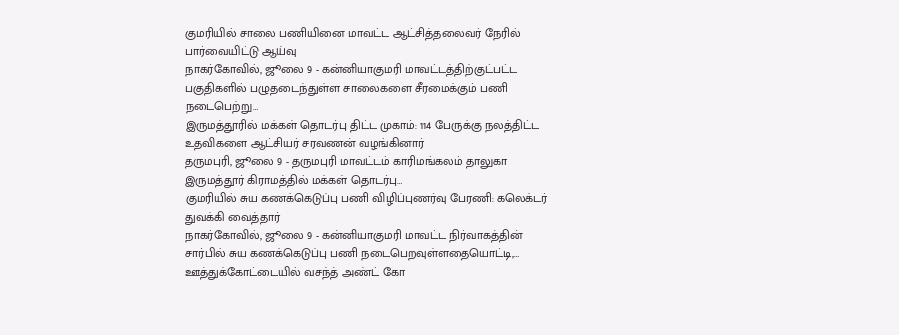குமரியில் சாலை பணியினை மாவட்ட ஆட்சித்தலைவர் நேரில் பார்வையிட்டு ஆய்வு
நாகர்கோவில், ஜூலை 9 - கன்னியாகுமரி மாவட்டத்திற்குட்பட்ட பகுதிகளில் பழுதடைந்துள்ள சாலைகளை சீரமைக்கும் பணி நடைபெற்று…
இருமத்தூரில் மக்கள் தொடர்பு திட்ட முகாம்: 114 பேருக்கு நலத்திட்ட உதவிகளை ஆட்சியர் சரவணன் வழங்கினார்
தருமபுரி, ஜூலை 9 - தருமபுரி மாவட்டம் காரிமங்கலம் தாலுகா இருமத்தூர் கிராமத்தில் மக்கள் தொடர்பு…
குமரியில் சுய கணக்கெடுப்பு பணி விழிப்புணர்வு பேரணி: கலெக்டர் துவக்கி வைத்தார்
நாகர்கோவில், ஜூலை 9 - கன்னியாகுமரி மாவட்ட நிர்வாகத்தின் சார்பில் சுய கணக்கெடுப்பு பணி நடைபெறவுள்ளதையொட்டி,…
ஊத்துக்கோட்டையில் வசந்த் அண்ட் கோ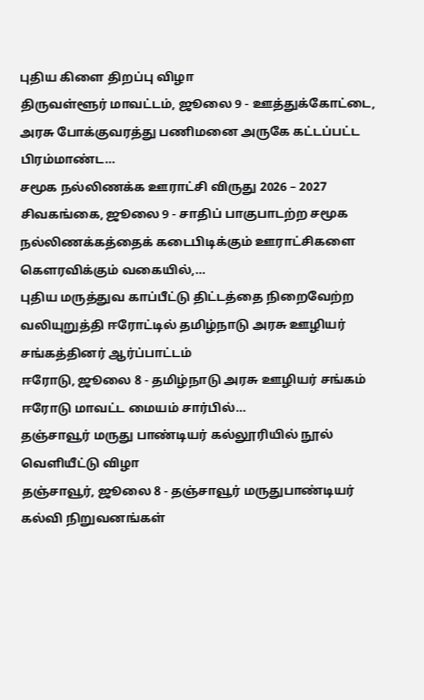புதிய கிளை திறப்பு விழா
திருவள்ளூர் மாவட்டம், ஜூலை 9 - ஊத்துக்கோட்டை, அரசு போக்குவரத்து பணிமனை அருகே கட்டப்பட்ட பிரம்மாண்ட…
சமூக நல்லிணக்க ஊராட்சி விருது 2026 – 2027
சிவகங்கை, ஜூலை 9 - சாதிப் பாகுபாடற்ற சமூக நல்லிணக்கத்தைக் கடைபிடிக்கும் ஊராட்சிகளை கௌரவிக்கும் வகையில்,…
புதிய மருத்துவ காப்பீட்டு திட்டத்தை நிறைவேற்ற வலியுறுத்தி ஈரோட்டில் தமிழ்நாடு அரசு ஊழியர் சங்கத்தினர் ஆர்ப்பாட்டம்
ஈரோடு, ஜூலை 8 - தமிழ்நாடு அரசு ஊழியர் சங்கம் ஈரோடு மாவட்ட மையம் சார்பில்…
தஞ்சாவூர் மருது பாண்டியர் கல்லூரியில் நூல் வெளியீட்டு விழா
தஞ்சாவூர், ஜூலை 8 - தஞ்சாவூர் மருதுபாண்டியர் கல்வி நிறுவனங்கள்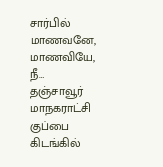சார்பில் மாணவனே, மாணவியே, நீ…
தஞ்சாவூர் மாநகராட்சி குப்பை கிடங்கில்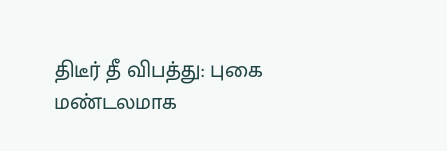திடீர் தீ விபத்து: புகை மண்டலமாக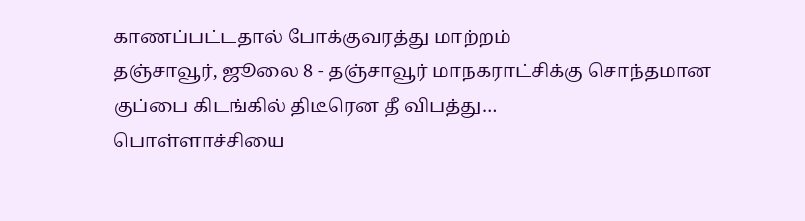காணப்பட்டதால் போக்குவரத்து மாற்றம்
தஞ்சாவூர், ஜூலை 8 - தஞ்சாவூர் மாநகராட்சிக்கு சொந்தமான குப்பை கிடங்கில் திடீரென தீ விபத்து…
பொள்ளாச்சியை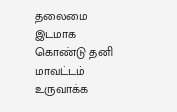தலைமை இடமாக கொண்டு தனி மாவட்டம் உருவாக்க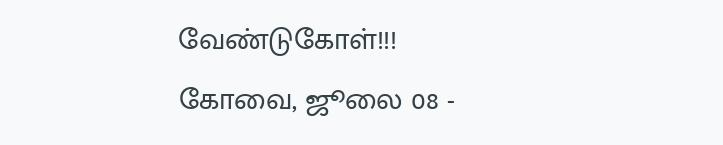வேண்டுகோள்!!!
கோவை, ஜூலை 08 -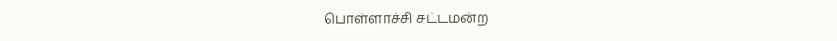பொள்ளாச்சி சட்டமன்ற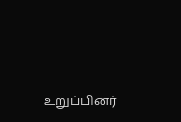உறுப்பினர்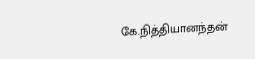கே.நித்தியானந்தன்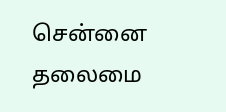சென்னை தலைமை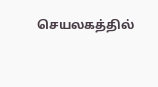செயலகத்தில்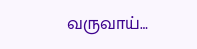வருவாய்…